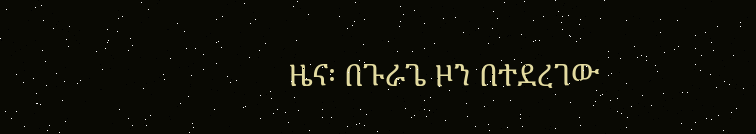ዜና፡ በጉራጌ ዞን በተደረገው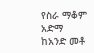የስራ ማቆም አድማ ከአንድ መቶ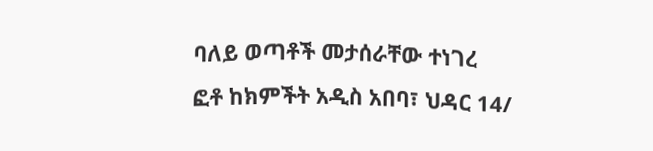ባለይ ወጣቶች መታሰራቸው ተነገረ
ፎቶ ከክምችት አዲስ አበባ፣ ህዳር 14/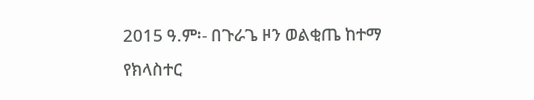2015 ዓ.ም፡- በጉራጌ ዞን ወልቂጤ ከተማ የክላስተር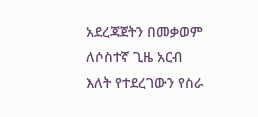አደረጃጀትን በመቃወም ለሶስተኛ ጊዜ አርብ እለት የተደረገውን የስራ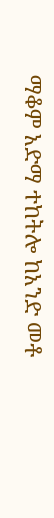ማቆም አድማ ተከትሎ ከአንድ መቶ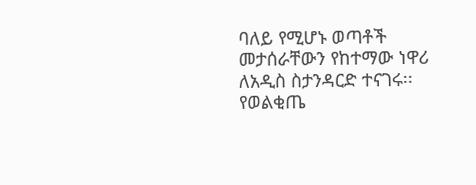ባለይ የሚሆኑ ወጣቶች መታሰራቸውን የከተማው ነዋሪ ለአዲስ ስታንዳርድ ተናገሩ፡፡ የወልቂጤ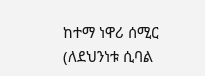ከተማ ነዋሪ ሰሚር (ለደህንነቱ ሲባል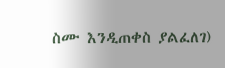ስሙ እንዲጠቀስ ያልፈለገ)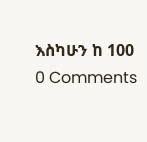እስካሁን ከ 100
0 Comments